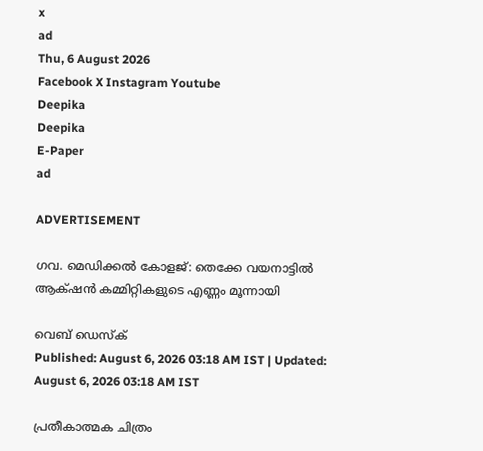x
ad
Thu, 6 August 2026
Facebook X Instagram Youtube
Deepika
Deepika
E-Paper
ad

ADVERTISEMENT

ഗവ. മെഡിക്കല്‍ കോളജ്: തെക്കേ വയനാട്ടില്‍ ആക്‌ഷന്‍ കമ്മിറ്റികളുടെ എണ്ണം മൂന്നായി

വെബ് ഡെസ്ക്
Published: August 6, 2026 03:18 AM IST | Updated: August 6, 2026 03:18 AM IST

പ്രതീകാത്മക ചിത്രം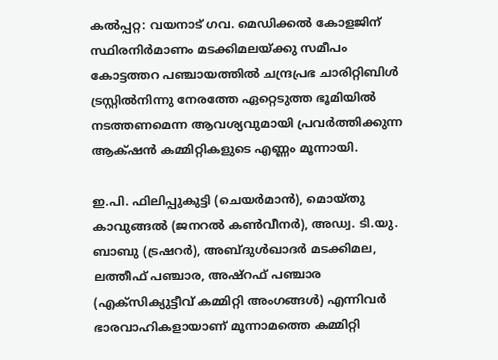കല്‍പ്പറ്റ: വയനാട് ഗവ. മെഡിക്കല്‍ കോളജിന് സ്ഥിരനിര്‍മാണം മടക്കിമലയ്ക്കു സമീപം കോട്ടത്തറ പഞ്ചായത്തില്‍ ചന്ദ്രപ്രഭ ചാരിറ്റിബിള്‍ ട്രസ്റ്റില്‍നിന്നു നേരത്തേ ഏറ്റെടുത്ത ഭൂമിയില്‍ നടത്തണമെന്ന ആവശ്യവുമായി പ്രവര്‍ത്തിക്കുന്ന ആക്‌ഷന്‍ കമ്മിറ്റികളുടെ എണ്ണം മൂന്നായി.

ഇ.പി. ഫിലിപ്പുകുട്ടി (ചെയര്‍മാന്‍), മൊയ്തു കാവുങ്ങല്‍ (ജനറല്‍ കണ്‍വീനര്‍), അഡ്വ. ടി.യു. ബാബു (ട്രഷറര്‍), അബ്ദുള്‍ഖാദര്‍ മടക്കിമല, ലത്തീഫ് പഞ്ചാര, അഷ്റഫ് പഞ്ചാര (എക്സിക്യുട്ടീവ് കമ്മിറ്റി അംഗങ്ങള്‍) എന്നിവര്‍ ഭാരവാഹികളായാണ് മൂന്നാമത്തെ കമ്മിറ്റി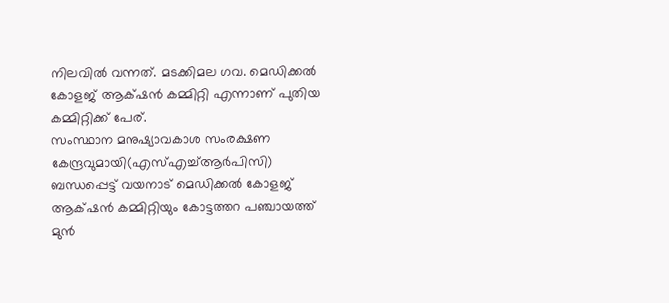നിലവില്‍ വന്നത്. മടക്കിമല ഗവ. മെഡിക്കല്‍ കോളജ് ആക്‌ഷന്‍ കമ്മിറ്റി എന്നാണ് പുതിയ കമ്മിറ്റിക്ക് പേര്.
സംസ്ഥാന മനുഷ്യാവകാശ സംരക്ഷണ കേന്ദ്രവുമായി(എസ്എച്ച്ആര്‍പിസി) ബന്ധപ്പെട്ട് വയനാട് മെഡിക്കല്‍ കോളജ് ആക്‌ഷന്‍ കമ്മിറ്റിയും കോട്ടത്തറ പഞ്ചായത്ത് മുന്‍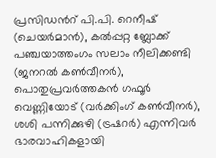പ്രസിഡന്‍റ് പി.പി. റെനീഷ് (ചെയര്‍മാന്‍), കല്‍പ്പറ്റ ബ്ലോക്ക് പഞ്ചയാത്തംഗം സലാം നീലിക്കണ്ടി (ജനറല്‍ കണ്‍വീനര്‍), പൊതുപ്രവര്‍ത്തകന്‍ ഗഫൂര്‍ വെണ്ണിയോട് (വര്‍ക്കിംഗ് കണ്‍വീനര്‍), ശശി പന്നിക്കുഴി (ട്രഷറര്‍) എന്നിവര്‍ ഭാരവാഹികളായി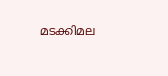മടക്കിമല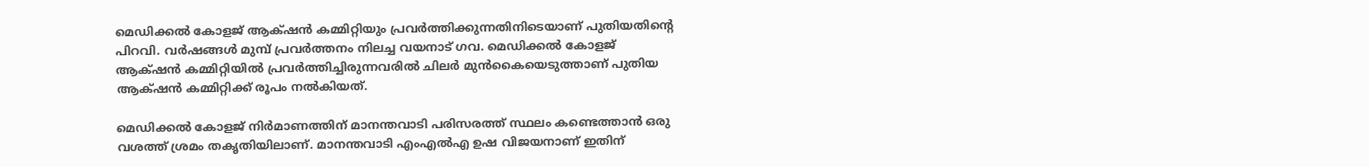മെഡിക്കല്‍ കോളജ് ആക്‌ഷന്‍ കമ്മിറ്റിയും പ്രവര്‍ത്തിക്കുന്നതിനിടെയാണ് പുതിയതിന്‍റെ പിറവി. വര്‍ഷങ്ങള്‍ മുമ്പ് പ്രവര്‍ത്തനം നിലച്ച വയനാട് ഗവ. മെഡിക്കല്‍ കോളജ് ആക്‌ഷന്‍ കമ്മിറ്റിയില്‍ പ്രവര്‍ത്തിച്ചിരുന്നവരില്‍ ചിലര്‍ മുന്‍കൈയെടുത്താണ് പുതിയ ആക്‌ഷന്‍ കമ്മിറ്റിക്ക് രൂപം നല്‍കിയത്.

മെഡിക്കല്‍ കോളജ് നിര്‍മാണത്തിന് മാനന്തവാടി പരിസരത്ത് സ്ഥലം കണ്ടെത്താന്‍ ഒരു വശത്ത് ശ്രമം തകൃതിയിലാണ്. മാനന്തവാടി എംഎല്‍എ ഉഷ വിജയനാണ് ഇതിന്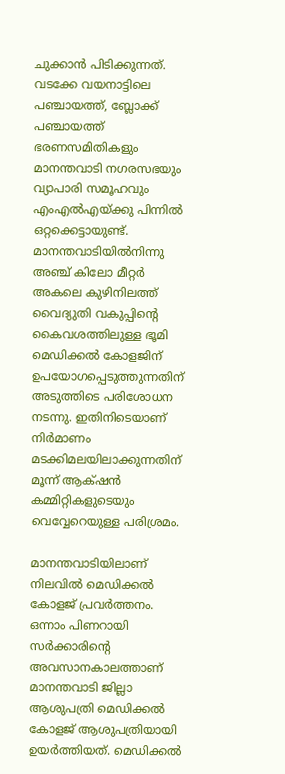ചുക്കാന്‍ പിടിക്കുന്നത്.
വടക്കേ വയനാട്ടിലെ പഞ്ചായത്ത്, ബ്ലോക്ക് പഞ്ചായത്ത് ഭരണസമിതികളും മാനന്തവാടി നഗരസഭയും വ്യാപാരി സമൂഹവും എംഎല്‍എയ്ക്കു പിന്നില്‍ ഒറ്റക്കെട്ടായുണ്ട്. മാനന്തവാടിയില്‍നിന്നു അഞ്ച് കിലോ മീറ്റര്‍ അകലെ കുഴിനിലത്ത് വൈദ്യുതി വകുപ്പിന്‍റെ കൈവശത്തിലുള്ള ഭൂമി മെഡിക്കല്‍ കോളജിന് ഉപയോഗപ്പെടുത്തുന്നതിന് അടുത്തിടെ പരിശോധന നടന്നു. ഇതിനിടെയാണ് നിര്‍മാണം മടക്കിമലയിലാക്കുന്നതിന് മൂന്ന് ആക്‌ഷന്‍ കമ്മിറ്റികളുടെയും വെവ്വേറെയുള്ള പരിശ്രമം.

മാനന്തവാടിയിലാണ് നിലവില്‍ മെഡിക്കല്‍ കോളജ് പ്രവര്‍ത്തനം. ഒന്നാം പിണറായി സര്‍ക്കാരിന്‍റെ അവസാനകാലത്താണ് മാനന്തവാടി ജില്ലാ ആശുപത്രി മെഡിക്കല്‍ കോളജ് ആശുപത്രിയായി ഉയര്‍ത്തിയത്. മെഡിക്കല്‍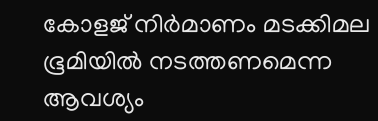കോളജ് നിര്‍മാണം മടക്കിമല ഭൂമിയില്‍ നടത്തണമെന്ന ആവശ്യം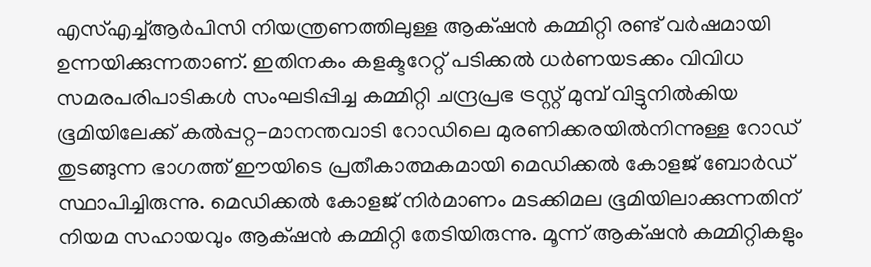എസ്എച്ച്ആര്‍പിസി നിയന്ത്രണത്തിലുള്ള ആക്‌ഷന്‍ കമ്മിറ്റി രണ്ട് വര്‍ഷമായി ഉന്നയിക്കുന്നതാണ്. ഇതിനകം കളക്ടറേറ്റ് പടിക്കല്‍ ധര്‍ണയടക്കം വിവിധ സമരപരിപാടികള്‍ സംഘടിപ്പിച്ച കമ്മിറ്റി ചന്ദ്രപ്രഭ ട്രസ്റ്റ് മുമ്പ് വിട്ടുനില്‍കിയ ഭൂമിയിലേക്ക് കല്‍പ്പറ്റ-മാനന്തവാടി റോഡിലെ മുരണിക്കരയില്‍നിന്നുള്ള റോഡ് തുടങ്ങുന്ന ഭാഗത്ത് ഈയിടെ പ്രതീകാത്മകമായി മെഡിക്കല്‍ കോളജ് ബോര്‍ഡ് സ്ഥാപിച്ചിരുന്നു. മെഡിക്കല്‍ കോളജ് നിര്‍മാണം മടക്കിമല ഭൂമിയിലാക്കുന്നതിന് നിയമ സഹായവും ആക്‌ഷന്‍ കമ്മിറ്റി തേടിയിരുന്നു. മൂന്ന് ആക്‌ഷന്‍ കമ്മിറ്റികളും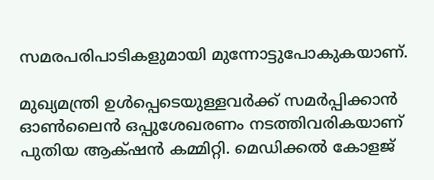സമരപരിപാടികളുമായി മുന്നോട്ടുപോകുകയാണ്.

മുഖ്യമന്ത്രി ഉള്‍പ്പെടെയുള്ളവര്‍ക്ക് സമര്‍പ്പിക്കാന്‍ ഓണ്‍ലൈന്‍ ഒപ്പുശേഖരണം നടത്തിവരികയാണ് പുതിയ ആക്‌ഷന്‍ കമ്മിറ്റി. മെഡിക്കല്‍ കോളജ്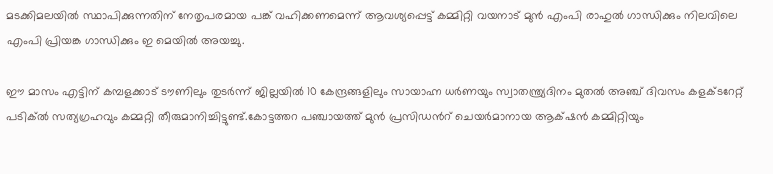മടക്കിമലയില്‍ സ്ഥാപിക്കുന്നതിന് നേതൃപരമായ പങ്ക് വഹിക്കണമെന്ന് ആവശ്യപ്പെട്ട് കമ്മിറ്റി വയനാട് മുന്‍ എംപി രാഹുല്‍ ഗാന്ധിക്കും നിലവിലെ എംപി പ്രിയങ്ക ഗാന്ധിക്കും ഇ മെയില്‍ അയച്ചു.

ഈ മാസം എട്ടിന് കമ്പളക്കാട് ടൗണിലും തുടര്‍ന്ന് ജില്ലയില്‍ 10 കേന്ദ്രങ്ങളിലും സായാഹ്ന ധര്‍ണയും സ്വാതന്ത്ര്യദിനം മുതല്‍ അഞ്ച് ദിവസം കളക്ടറേറ്റ് പടിക്ല്‍ സത്യഗ്രഹവും കമ്മറ്റി തീരുമാനിച്ചിട്ടുണ്ട്.കോട്ടത്തറ പഞ്ചായത്ത് മുന്‍ പ്രസിഡന്‍റ് ചെയര്‍മാനായ ആക്‌ഷന്‍ കമ്മിറ്റിയും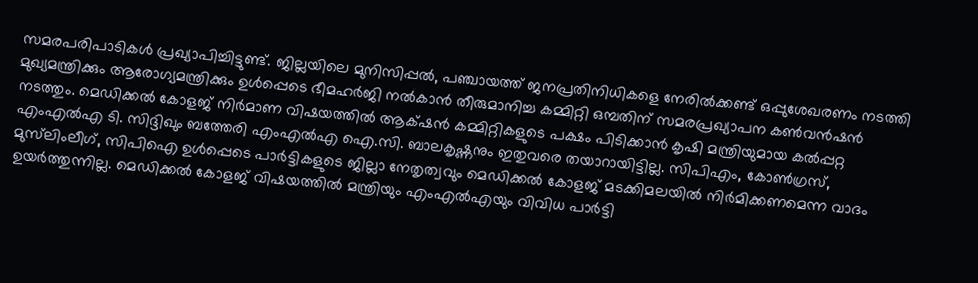സമരപരിപാടികള്‍ പ്രഖ്യാപിച്ചിട്ടുണ്ട്. ജില്ലയിലെ മുനിസിപ്പല്‍, പഞ്ചായത്ത് ജനപ്രതിനിധികളെ നേരില്‍ക്കണ്ട് ഒപ്പുശേഖരണം നടത്തി മുഖ്യമന്ത്രിക്കും ആരോഗ്യമന്ത്രിക്കും ഉള്‍പ്പെടെ ഭീമഹര്‍ജി നല്‍കാന്‍ തീരുമാനിച്ച കമ്മിറ്റി ഒമ്പതിന് സമരപ്രഖ്യാപന കണ്‍വന്‍ഷന്‍ നടത്തും. മെഡിക്കല്‍ കോളജ് നിര്‍മാണ വിഷയത്തില്‍ ആക്‌ഷന്‍ കമ്മിറ്റികളുടെ പക്ഷം പിടിക്കാന്‍ കൃഷി മന്ത്രിയുമായ കല്‍പ്പറ്റ എംഎല്‍എ ടി. സിദ്ദിഖും ബത്തേരി എംഎല്‍എ ഐ.സി. ബാലകൃഷ്ണനും ഇതുവരെ തയാറായിട്ടില്ല. സിപിഎം, കോണ്‍ഗ്രസ്, മുസ്‌ലിംലീഗ്, സിപിഐ ഉള്‍പ്പെടെ പാര്‍ട്ടികളുടെ ജില്ലാ നേതൃത്വവും മെഡിക്കല്‍ കോളജ് മടക്കിമലയില്‍ നിര്‍മിക്കണമെന്ന വാദം ഉയര്‍ത്തുന്നില്ല. മെഡിക്കല്‍ കോളജ് വിഷയത്തില്‍ മന്ത്രിയും എംഎല്‍എയും വിവിധ പാര്‍ട്ടി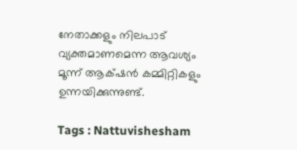നേതാക്കളും നിലപാട് വ്യക്തമാണമെന്ന ആവശ്യം മൂന്ന് ആക്‌ഷന്‍ കമ്മിറ്റികളും ഉന്നയിക്കുന്നുണ്ട്.

Tags : Nattuvishesham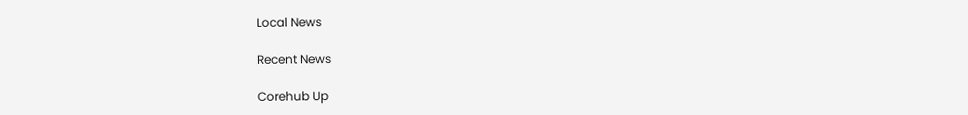Local News

Recent News

Corehub Up